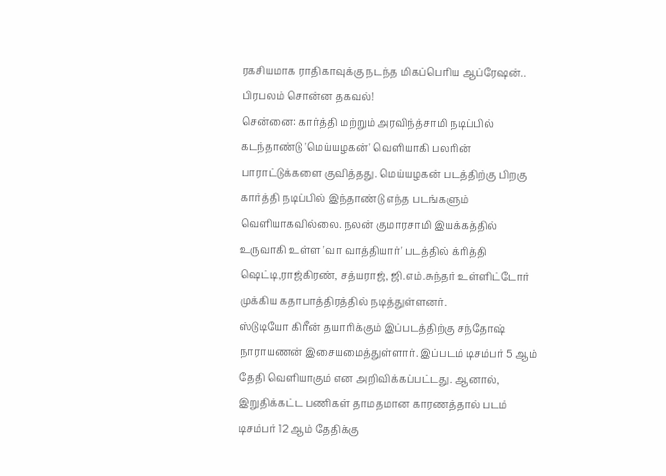ரகசியமாக ராதிகாவுக்கு நடந்த மிகப்பெரிய ஆப்ரேஷன்.. பிரபலம் சொன்ன தகவல்!
சென்னை: கார்த்தி மற்றும் அரவிந்த்சாமி நடிப்பில் கடந்தாண்டு 'மெய்யழகன்' வெளியாகி பலரின் பாராட்டுக்களை குவித்தது. மெய்யழகன் படத்திற்கு பிறகு கார்த்தி நடிப்பில் இந்தாண்டு எந்த படங்களும் வெளியாகவில்லை. நலன் குமாரசாமி இயக்கத்தில் உருவாகி உள்ள 'வா வாத்தியார்' படத்தில் க்ரித்தி ஷெட்டி,ராஜ்கிரண், சத்யராஜ், ஜி.எம்.சுந்தர் உள்ளிட்டோர் முக்கிய கதாபாத்திரத்தில் நடித்துள்ளனர்.
ஸ்டுடியோ கிரீன் தயாரிக்கும் இப்படத்திற்கு சந்தோஷ் நாராயணன் இசையமைத்துள்ளார். இப்படம் டிசம்பர் 5 ஆம் தேதி வெளியாகும் என அறிவிக்கப்பட்டது. ஆனால், இறுதிக்கட்ட பணிகள் தாமதமான காரணத்தால் படம் டிசம்பர் 12 ஆம் தேதிக்கு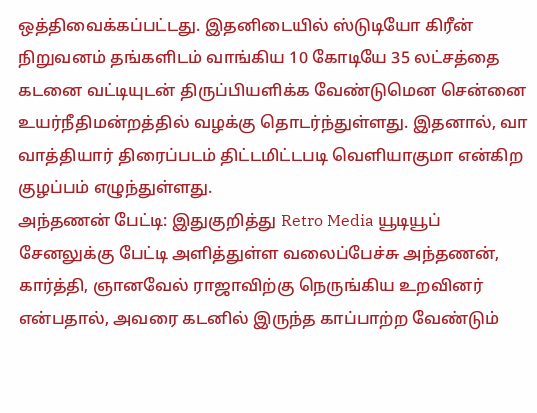ஒத்திவைக்கப்பட்டது. இதனிடையில் ஸ்டுடியோ கிரீன் நிறுவனம் தங்களிடம் வாங்கிய 10 கோடியே 35 லட்சத்தை கடனை வட்டியுடன் திருப்பியளிக்க வேண்டுமென சென்னை உயர்நீதிமன்றத்தில் வழக்கு தொடர்ந்துள்ளது. இதனால், வா வாத்தியார் திரைப்படம் திட்டமிட்டபடி வெளியாகுமா என்கிற குழப்பம் எழுந்துள்ளது.
அந்தணன் பேட்டி: இதுகுறித்து Retro Media யூடியூப் சேனலுக்கு பேட்டி அளித்துள்ள வலைப்பேச்சு அந்தணன், கார்த்தி, ஞானவேல் ராஜாவிற்கு நெருங்கிய உறவினர் என்பதால், அவரை கடனில் இருந்த காப்பாற்ற வேண்டும்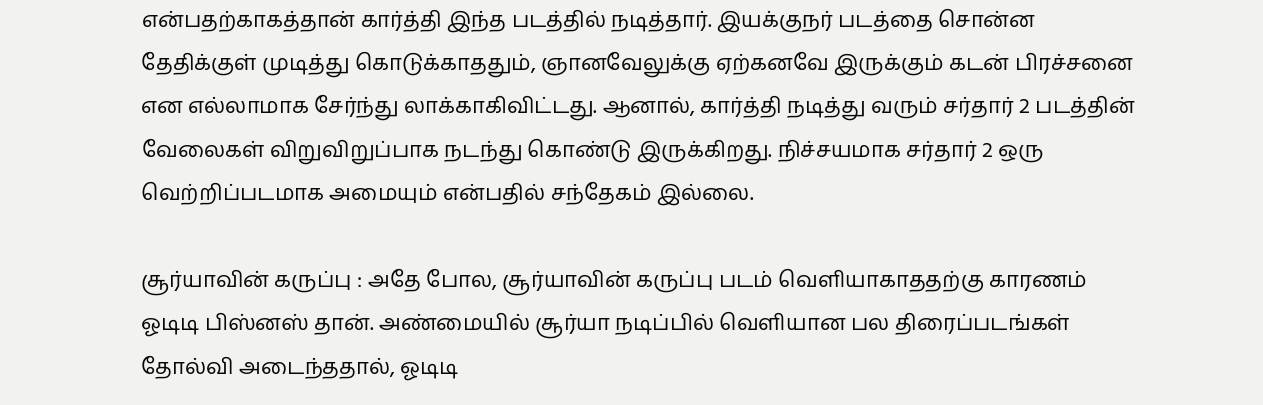என்பதற்காகத்தான் கார்த்தி இந்த படத்தில் நடித்தார். இயக்குநர் படத்தை சொன்ன தேதிக்குள் முடித்து கொடுக்காததும், ஞானவேலுக்கு ஏற்கனவே இருக்கும் கடன் பிரச்சனை என எல்லாமாக சேர்ந்து லாக்காகிவிட்டது. ஆனால், கார்த்தி நடித்து வரும் சர்தார் 2 படத்தின் வேலைகள் விறுவிறுப்பாக நடந்து கொண்டு இருக்கிறது. நிச்சயமாக சர்தார் 2 ஒரு வெற்றிப்படமாக அமையும் என்பதில் சந்தேகம் இல்லை.

சூர்யாவின் கருப்பு : அதே போல, சூர்யாவின் கருப்பு படம் வெளியாகாததற்கு காரணம் ஓடிடி பிஸ்னஸ் தான். அண்மையில் சூர்யா நடிப்பில் வெளியான பல திரைப்படங்கள் தோல்வி அடைந்ததால், ஓடிடி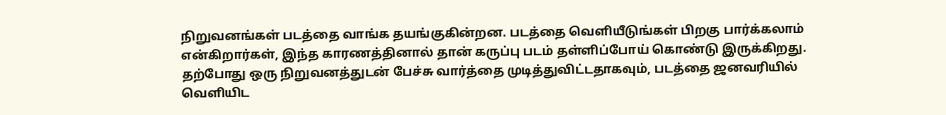நிறுவனங்கள் படத்தை வாங்க தயங்குகின்றன. படத்தை வெளியீடுங்கள் பிறகு பார்க்கலாம் என்கிறார்கள், இந்த காரணத்தினால் தான் கருப்பு படம் தள்ளிப்போய் கொண்டு இருக்கிறது. தற்போது ஒரு நிறுவனத்துடன் பேச்சு வார்த்தை முடித்துவிட்டதாகவும், படத்தை ஜனவரியில் வெளியிட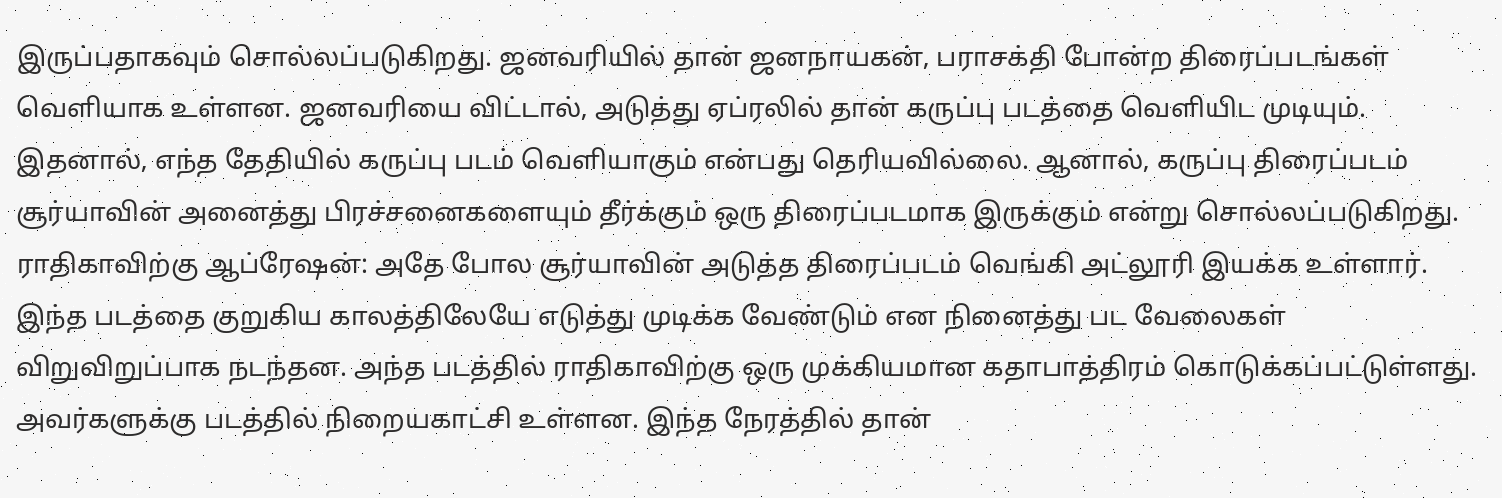இருப்பதாகவும் சொல்லப்படுகிறது. ஜனவரியில் தான் ஜனநாயகன், பராசக்தி போன்ற திரைப்படங்கள் வெளியாக உள்ளன. ஜனவரியை விட்டால், அடுத்து ஏப்ரலில் தான் கருப்பு படத்தை வெளியிட முடியும். இதனால், எந்த தேதியில் கருப்பு படம் வெளியாகும் என்பது தெரியவில்லை. ஆனால், கருப்பு திரைப்படம் சூர்யாவின் அனைத்து பிரச்சனைகளையும் தீர்க்கும் ஒரு திரைப்படமாக இருக்கும் என்று சொல்லப்படுகிறது.
ராதிகாவிற்கு ஆப்ரேஷன்: அதே போல சூர்யாவின் அடுத்த திரைப்படம் வெங்கி அட்லூரி இயக்க உள்ளார். இந்த படத்தை குறுகிய காலத்திலேயே எடுத்து முடிக்க வேண்டும் என நினைத்து பட வேலைகள் விறுவிறுப்பாக நடந்தன. அந்த படத்தில் ராதிகாவிற்கு ஒரு முக்கியமான கதாபாத்திரம் கொடுக்கப்பட்டுள்ளது. அவர்களுக்கு படத்தில் நிறையகாட்சி உள்ளன. இந்த நேரத்தில் தான்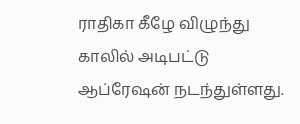ராதிகா கீழே விழுந்து காலில் அடிபட்டு ஆப்ரேஷன் நடந்துள்ளது.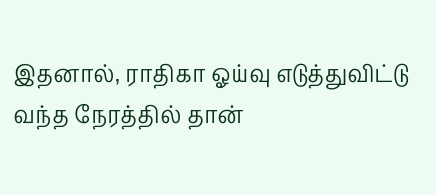இதனால், ராதிகா ஓய்வு எடுத்துவிட்டு வந்த நேரத்தில் தான்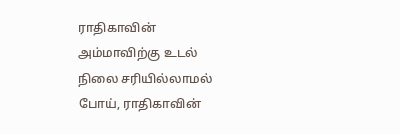ராதிகாவின் அம்மாவிற்கு உடல் நிலை சரியில்லாமல் போய், ராதிகாவின்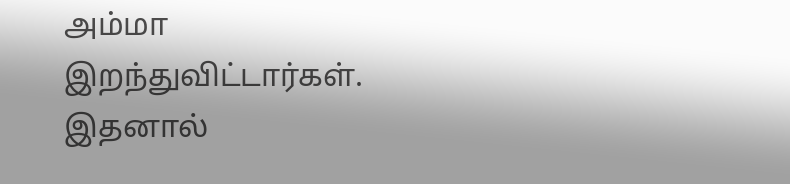அம்மா இறந்துவிட்டார்கள். இதனால்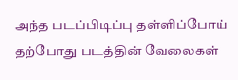அந்த படப்பிடிப்பு தள்ளிப்போய் தற்போது படத்தின் வேலைகள்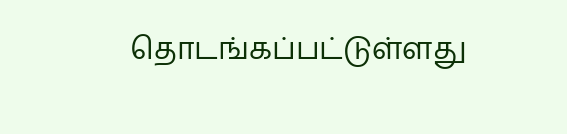தொடங்கப்பட்டுள்ளது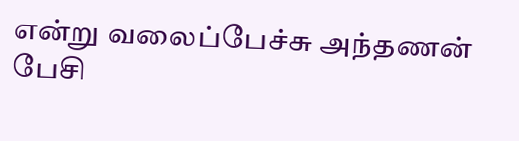என்று வலைப்பேச்சு அந்தணன் பேசி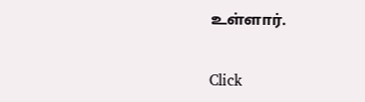உள்ளார்.


Click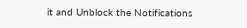it and Unblock the Notifications